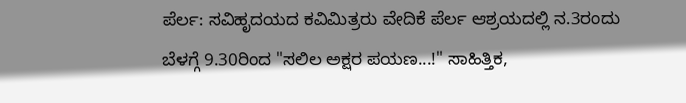ಪೆರ್ಲ: ಸವಿಹೃದಯದ ಕವಿಮಿತ್ರರು ವೇದಿಕೆ ಪೆರ್ಲ ಆಶ್ರಯದಲ್ಲಿ ನ.3ರಂದು ಬೆಳಗ್ಗೆ 9.30ರಿಂದ "ಸಲಿಲ ಅಕ್ಷರ ಪಯಣ...!" ಸಾಹಿತ್ತಿಕ,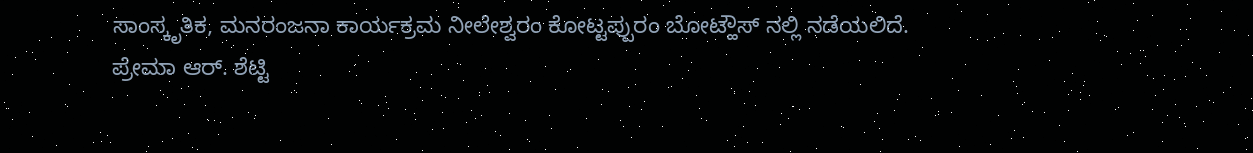ಸಾಂಸ್ಕೃತಿಕ, ಮನರಂಜನಾ ಕಾರ್ಯಕ್ರಮ ನೀಲೇಶ್ವರಂ ಕೋಟ್ಟಪ್ಪುರಂ ಬೋಟ್ಹೌಸ್ ನಲ್ಲಿ ನಡೆಯಲಿದೆ.
ಪ್ರೇಮಾ ಆರ್. ಶೆಟ್ಟಿ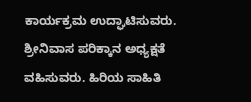ಕಾರ್ಯಕ್ರಮ ಉದ್ಘಾಟಿಸುವರು. ಶ್ರೀನಿವಾಸ ಪರಿಕ್ಕಾನ ಅಧ್ಯಕ್ಷತೆ ವಹಿಸುವರು. ಹಿರಿಯ ಸಾಹಿತಿ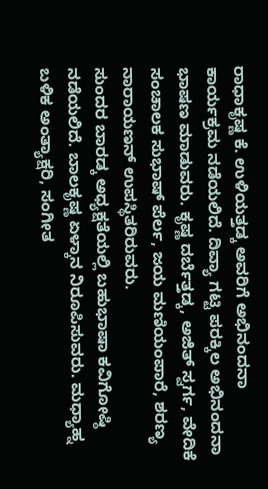ರಾಧಾಕೃಷ್ಣ ಕೆ. ಉಳಿಯತ್ತಡ್ಕ ಅವರಿಗೆ ಅಭಿನಂದನಾ ಕಾರ್ಯಕ್ರಮ ನಡೆಯಲಿದೆ. ದಿವ್ಯಾ ಗಟ್ಟಿ ಪರಕ್ಕಿಲ ಅಭಿನಂದನಾ ಭಾಷಣ ಮಾಡುವರು. ಕೃಷ್ಣ ದರ್ಬೆತ್ತಡ್ಕ, ಅಜಿತ್ ಸ್ವರ್ಗ, ವೇದಿಕೆ ಸಂಚಾಲಕ ಸುಭಾಷ್ ಪೆರ್ಲ, ಜಯ ಮಣಿಯಂಪಾರೆ, ಶರಣ್ಯ ನಾರಾಯಣನ್ ಉಪಸ್ಥಿತರಿರುವರು.
ಸುಂದರ ಬಾರಡ್ಕ ಅಧ್ಯಕ್ಷತೆಯಲ್ಲಿ ಬಹುಭಾಷಾ ಕವಿಗೋಷ್ಠಿ ನಡೆಯಲಿದೆ. ಬಾಲಕೃಷ್ಣ ಏಳ್ಕಾನ ನಿರೂಪಿಸುವರು. ಮಧ್ಯಾಹ್ನ ಬಳಿಕ ಅಂತ್ಯಾಕ್ಷರಿ, ಸಂಗೀತ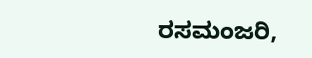ರಸಮಂಜರಿ,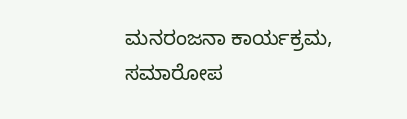ಮನರಂಜನಾ ಕಾರ್ಯಕ್ರಮ, ಸಮಾರೋಪ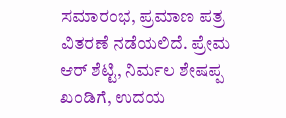ಸಮಾರಂಭ, ಪ್ರಮಾಣ ಪತ್ರ ವಿತರಣೆ ನಡೆಯಲಿದೆ. ಪ್ರೇಮ ಆರ್ ಶೆಟ್ಟಿ, ನಿರ್ಮಲ ಶೇಷಪ್ಪ ಖಂಡಿಗೆ, ಉದಯ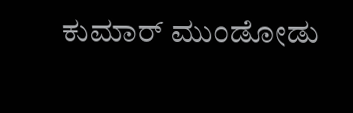ಕುಮಾರ್ ಮುಂಡೋಡು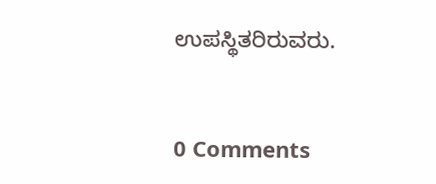ಉಪಸ್ಥಿತರಿರುವರು.


0 Comments